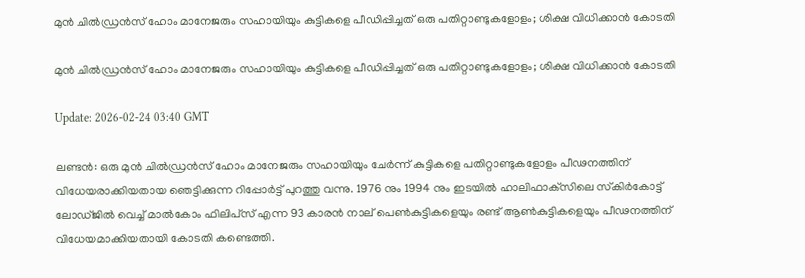മുന്‍ ചില്‍ഡ്രന്‍സ് ഹോം മാനേജരും സഹായിയും കുട്ടികളെ പീഡിപ്പിച്ചത് ഒരു പതിറ്റാണ്ടുകളോളം; ശിക്ഷ വിധിക്കാന്‍ കോടതി

മുന്‍ ചില്‍ഡ്രന്‍സ് ഹോം മാനേജരും സഹായിയും കുട്ടികളെ പീഡിപ്പിച്ചത് ഒരു പതിറ്റാണ്ടുകളോളം; ശിക്ഷ വിധിക്കാന്‍ കോടതി

Update: 2026-02-24 03:40 GMT

ലണ്ടന്‍: ഒരു മുന്‍ ചില്‍ഡ്രന്‍സ് ഹോം മാനേജരും സഹായിയും ചേര്‍ന്ന് കുട്ടികളെ പതിറ്റാണ്ടുകളോളം പീഢനത്തിന് വിധേയരാക്കിയതായ ഞെട്ടിക്കുന്ന റിപ്പോര്‍ട്ട് പുറത്തു വന്നു. 1976 നും 1994 നും ഇടയില്‍ ഹാലിഫാക്‌സിലെ സ്‌കിര്‍കോട്ട് ലോഡ്ജില്‍ വെച്ച് മാല്‍കോം ഫിലിപ്‌സ് എന്ന 93 കാരന്‍ നാല് പെണ്‍കുട്ടികളെയും രണ്ട് ആണ്‍കുട്ടികളെയും പീഢനത്തിന് വിധേയമാക്കിയതായി കോടതി കണ്ടെത്തി.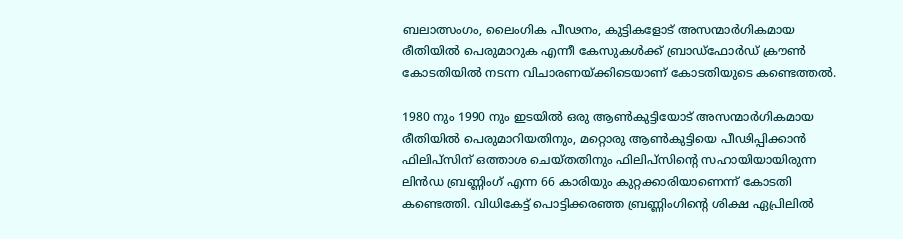ബലാത്സംഗം, ലൈംഗിക പീഢനം, കുട്ടികളോട് അസന്മാര്‍ഗികമായ രീതിയില്‍ പെരുമാറുക എന്നീ കേസുകള്‍ക്ക് ബ്രാഡ്‌ഫോര്‍ഡ് ക്രൗണ്‍ കോടതിയില്‍ നടന്ന വിചാരണയ്ക്കിടെയാണ് കോടതിയുടെ കണ്ടെത്തല്‍.

1980 നും 1990 നും ഇടയില്‍ ഒരു ആണ്‍കുട്ടിയോട് അസന്മാര്‍ഗികമായ രീതിയില്‍ പെരുമാറിയതിനും, മറ്റൊരു ആണ്‍കുട്ടിയെ പീഢിപ്പിക്കാന്‍ ഫിലിപ്‌സിന് ഒത്താശ ചെയ്തതിനും ഫിലിപ്‌സിന്റെ സഹായിയായിരുന്ന ലിന്‍ഡ ബ്രണ്ണിംഗ് എന്ന 66 കാരിയും കുറ്റക്കാരിയാണെന്ന് കോടതി കണ്ടെത്തി. വിധികേട്ട് പൊട്ടിക്കരഞ്ഞ ബ്രണ്ണിംഗിന്റെ ശിക്ഷ ഏപ്രിലില്‍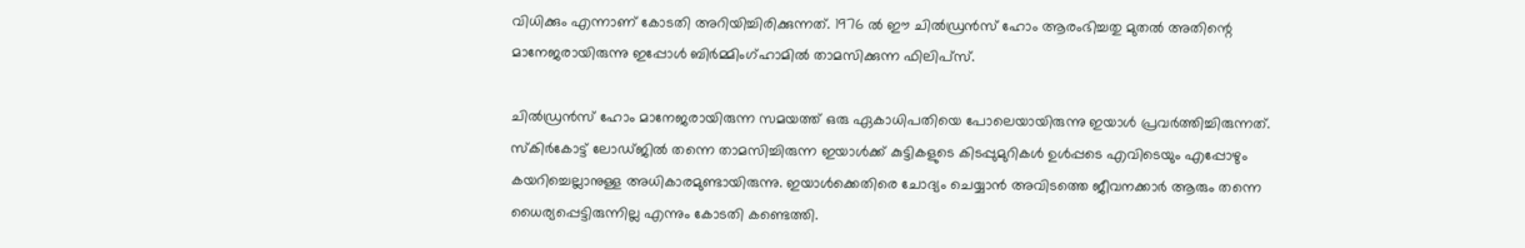വിധിക്കും എന്നാണ് കോടതി അറിയിച്ചിരിക്കുന്നത്. 1976 ല്‍ ഈ ചില്‍ഡ്രന്‍സ് ഹോം ആരംഭിച്ചതു മുതല്‍ അതിന്റെ മാനേജരായിരുന്നു ഇപ്പോള്‍ ബിര്‍മ്മിംഗ്ഹാമില്‍ താമസിക്കുന്ന ഫിലിപ്‌സ്.

ചില്‍ഡ്രന്‍സ് ഹോം മാനേജരായിരുന്ന സമയത്ത് ഒരു ഏകാധിപതിയെ പോലെയായിരുന്നു ഇയാള്‍ പ്രവര്‍ത്തിച്ചിരുന്നത്. സ്‌കിര്‍കോട്ട് ലോഡ്ജില്‍ തന്നെ താമസിച്ചിരുന്ന ഇയാള്‍ക്ക് കുട്ടികളുടെ കിടപ്പുമുറികള്‍ ഉള്‍പ്പടെ എവിടെയും എപ്പോഴും കയറിച്ചെല്ലാനുള്ള അധികാരമുണ്ടായിരുന്നു. ഇയാള്‍ക്കെതിരെ ചോദ്യം ചെയ്യാന്‍ അവിടത്തെ ജീവനക്കാര്‍ ആരും തന്നെ ധൈര്യപ്പെട്ടിരുന്നില്ല എന്നും കോടതി കണ്ടെത്തി.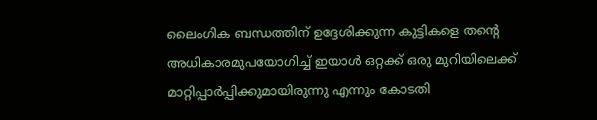ലൈംഗിക ബന്ധത്തിന് ഉദ്ദേശിക്കുന്ന കുട്ടികളെ തന്റെ അധികാരമുപയോഗിച്ച് ഇയാള്‍ ഒറ്റക്ക് ഒരു മുറിയിലെക്ക് മാറ്റിപ്പാര്‍പ്പിക്കുമായിരുന്നു എന്നും കോടതി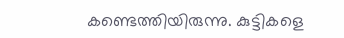കണ്ടെത്തിയിരുന്നു. കുട്ടികളെ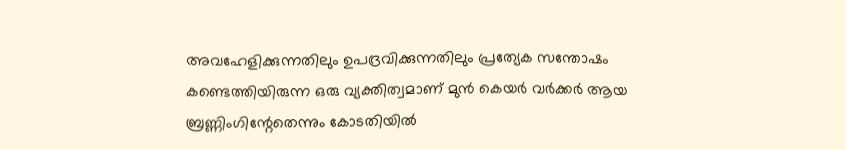അവഹേളിക്കുന്നതിലും ഉപദ്രവിക്കുന്നതിലും പ്രത്യേക സന്തോഷം കണ്ടെത്തിയിരുന്ന ഒരു വ്യക്തിത്വമാണ് മുന്‍ കെയര്‍ വര്‍ക്കര്‍ ആയ ബ്രണ്ണിംഗിന്റേതെന്നും കോടതിയില്‍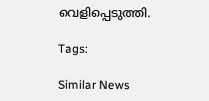വെളിപ്പെടുത്തി.

Tags:

Similar News